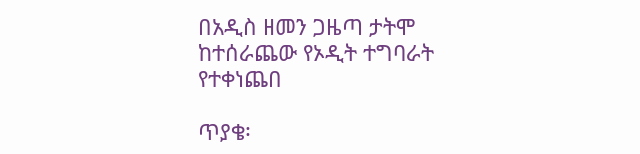በአዲስ ዘመን ጋዜጣ ታትሞ ከተሰራጨው የኦዲት ተግባራት የተቀነጨበ

ጥያቄ፡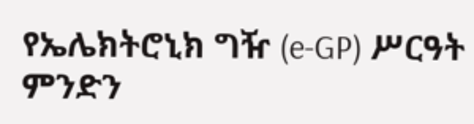የኤሌክትሮኒክ ግዥ (e-GP) ሥርዓት ምንድን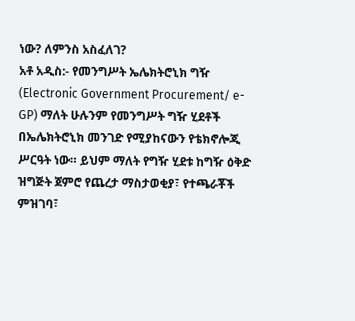ነው? ለምንስ አስፈለገ?
አቶ አዲስ:- የመንግሥት ኤሌክትሮኒክ ግዥ (Electronic Government Procurement/ e-GP) ማለት ሁሉንም የመንግሥት ግዥ ሂደቶች በኤሌክትሮኒክ መንገድ የሚያከናውን የቴክኖሎጂ ሥርዓት ነው። ይህም ማለት የግዥ ሂደቱ ከግዥ ዕቅድ ዝግጅት ጀምሮ የጨረታ ማስታወቂያ፣ የተጫራቾች ምዝገባ፣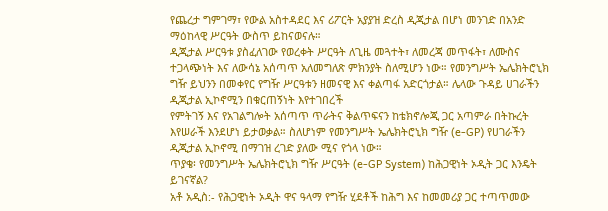የጨረታ ግምገማ፣ የውል አስተዳደር እና ሪፖርት አያያዝ ድረስ ዲጂታል በሆነ መንገድ በአንድ ማዕከላዊ ሥርዓት ውስጥ ይከናወናሉ።
ዲጂታል ሥርዓቱ ያስፈለገው የወረቀት ሥርዓት ለጊዜ መጓተት፣ ለመረጃ መጥፋት፣ ለሙስና ተጋላጭነት እና ለውሳኔ አሰጣጥ አለመግለጽ ምክንያት ስለሚሆን ነው። የመንግሥት ኤሌክትሮኒክ ግዥ ይህንን በመቀየር የግዥ ሥርዓቱን ዘመናዊ እና ቀልጣፋ አድርጎታል። ሌላው ጉዳይ ሀገራችን ዲጂታል ኢኮኖሚን በቁርጠኝነት እየተገበረች
የምትገኝ እና የአገልግሎት አሰጣጥ ጥራትና ቅልጥፍናን ከቴክኖሎጂ ጋር አጣምራ በትኩረት እየሠራች እንደሆነ ይታወቃል። ስለሆነም የመንግሥት ኤሌክትሮኒክ ግዥ (e-GP) የሀገራችን ዲጂታል ኢኮኖሚ በማገዝ ረገድ ያለው ሚና የጎላ ነው።
ጥያቄ፡ የመንግሥት ኤሌክትሮኒክ ግዥ ሥርዓት (e-GP System) ከሕጋዊነት ኦዲት ጋር እንዴት ይገናኛል?
አቶ አዲስ:- የሕጋዊነት ኦዲት ዋና ዓላማ የግዥ ሂደቶች ከሕግ እና ከመመሪያ ጋር ተጣጥመው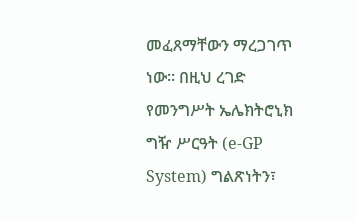መፈጸማቸውን ማረጋገጥ ነው። በዚህ ረገድ የመንግሥት ኤሌክትሮኒክ ግዥ ሥርዓት (e-GP System) ግልጽነትን፣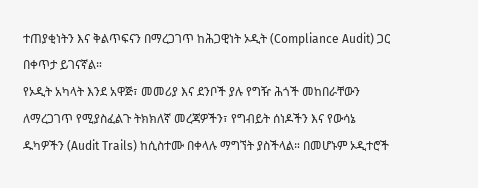ተጠያቂነትን እና ቅልጥፍናን በማረጋገጥ ከሕጋዊነት ኦዲት (Compliance Audit) ጋር በቀጥታ ይገናኛል።
የኦዲት አካላት እንደ አዋጅ፣ መመሪያ እና ደንቦች ያሉ የግዥ ሕጎች መከበራቸውን ለማረጋገጥ የሚያስፈልጉ ትክክለኛ መረጃዎችን፣ የግብይት ሰነዶችን እና የውሳኔ ዱካዎችን (Audit Trails) ከሲስተሙ በቀላሉ ማግኘት ያስችላል። በመሆኑም ኦዲተሮች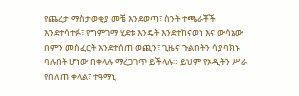የጨረታ ማስታወቂያ መቼ እንደወጣ፣ ስንት ተጫራቾች እንደተሳተፉ፣ የግምገማ ሂደቱ እንዴት እንደተከናወነ እና ውሳኔው በምን መስፈርት እንደተሰጠ ወጪን፣ ጊዜና ጉልበትን ሳያባክኑ ባሉበት ሆነው በቀላሉ ማረጋገጥ ይችላሉ። ይህም የኦዲትን ሥራ የበለጠ ቀላል፣ ተዓማኒ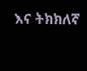እና ትክክለኛ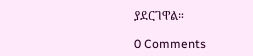ያደርገዋል።

0 Comments